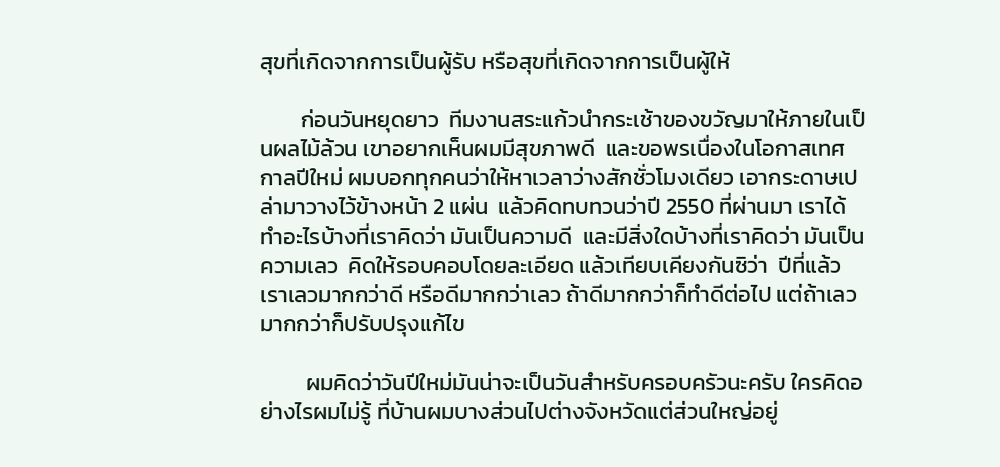สุขที่เกิดจากการเป็นผู้รับ หรือสุขที่เกิดจากการเป็นผู้ให้

        ก่อนวันหยุดยาว  ทีมงานสระแก้วนำกระเช้าของขวัญมาให้ภายในเป็นผลไม้ล้วน เขาอยากเห็นผมมีสุขภาพดี  และขอพรเนื่องในโอกาสเทศกาลปีใหม่ ผมบอกทุกคนว่าให้หาเวลาว่างสักชั่วโมงเดียว เอากระดาษเปล่ามาวางไว้ข้างหน้า 2 แผ่น  แล้วคิดทบทวนว่าปี 2550 ที่ผ่านมา เราได้ทำอะไรบ้างที่เราคิดว่า มันเป็นความดี  และมีสิ่งใดบ้างที่เราคิดว่า มันเป็นความเลว  คิดให้รอบคอบโดยละเอียด แล้วเทียบเคียงกันซิว่า  ปีที่แล้วเราเลวมากกว่าดี หรือดีมากกว่าเลว ถ้าดีมากกว่าก็ทำดีต่อไป แต่ถ้าเลวมากกว่าก็ปรับปรุงแก้ไข

         ผมคิดว่าวันปีใหม่มันน่าจะเป็นวันสำหรับครอบครัวนะครับ ใครคิดอย่างไรผมไม่รู้ ที่บ้านผมบางส่วนไปต่างจังหวัดแต่ส่วนใหญ่อยู่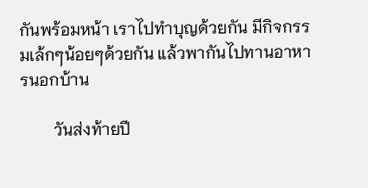กันพร้อมหน้า เราไปทำบุญด้วยกัน มีกิจกรรมเล้กๆน้อยๆด้วยกัน แล้วพากันไปทานอาหารนอกบ้าน

        วันส่งท้ายปี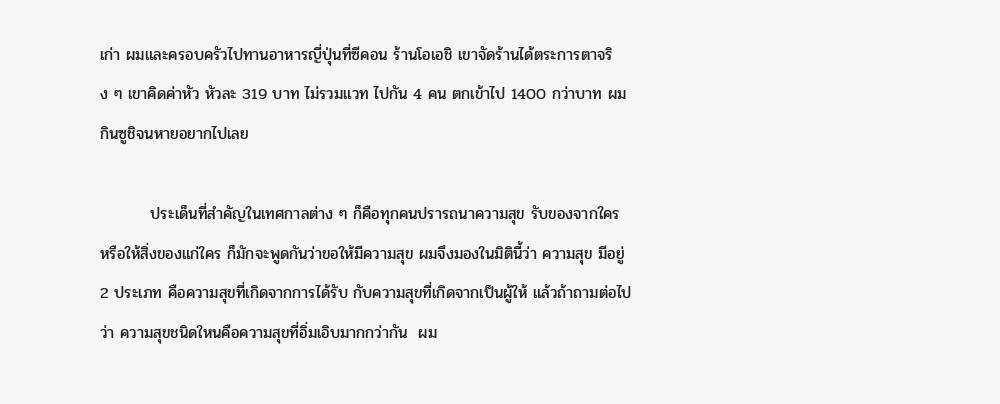เก่า ผมและครอบครัวไปทานอาหารญี่ปุ่นที่ซีคอน ร้านโอเอชิ เขาจัดร้านได้ตระการตาจริง ๆ เขาคิดค่าหัว หัวละ 319 บาท ไม่รวมแวท ไปกัน 4 คน ตกเข้าไป 1400 กว่าบาท ผมกินซูชิจนหายอยากไปเลย

         ประเด็นที่สำคัญในเทศกาลต่าง ๆ ก็คือทุกคนปรารถนาความสุข รับของจากใคร หรือให้สิ่งของแก่ใคร ก็มักจะพูดกันว่าขอให้มีความสุข ผมจึงมองในมิตินี้ว่า ความสุข มีอยู่ 2 ประเภท คือความสุขที่เกิดจากการได้รับ กับความสุขที่เกิดจากเป็นผู้ให้ แล้วถ้าถามต่อไปว่า ความสุขชนิดใหนคือความสุขที่อิ่มเอิบมากกว่ากัน  ผม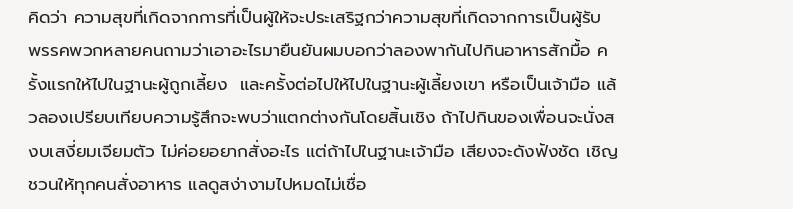คิดว่า ความสุขที่เกิดจากการที่เป็นผู้ให้จะประเสริฐกว่าความสุขที่เกิดจากการเป็นผู้รับ พรรคพวกหลายคนถามว่าเอาอะไรมายืนยันผมบอกว่าลองพากันไปกินอาหารสักมื้อ ครั้งแรกให้ไปในฐานะผู้ถูกเลี้ยง  และครั้งต่อไปให้ไปในฐานะผู้เลี้ยงเขา หรือเป็นเจ้ามือ แล้วลองเปรียบเทียบความรู้สึกจะพบว่าแตกต่างกันโดยสิ้นเชิง ถ้าไปกินของเพื่อนจะนั่งสงบเสงี่ยมเจียมตัว ไม่ค่อยอยากสั่งอะไร แต่ถ้าไปในฐานะเจ้ามือ เสียงจะดังฟังชัด เชิญชวนให้ทุกคนสั่งอาหาร แลดูสง่างามไปหมดไม่เชื่อ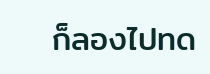ก็ลองไปทด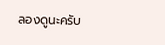ลองดูนะครับ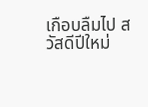เกือบลืมไป สวัสดีปีใหม่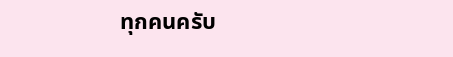ทุกคนครับ